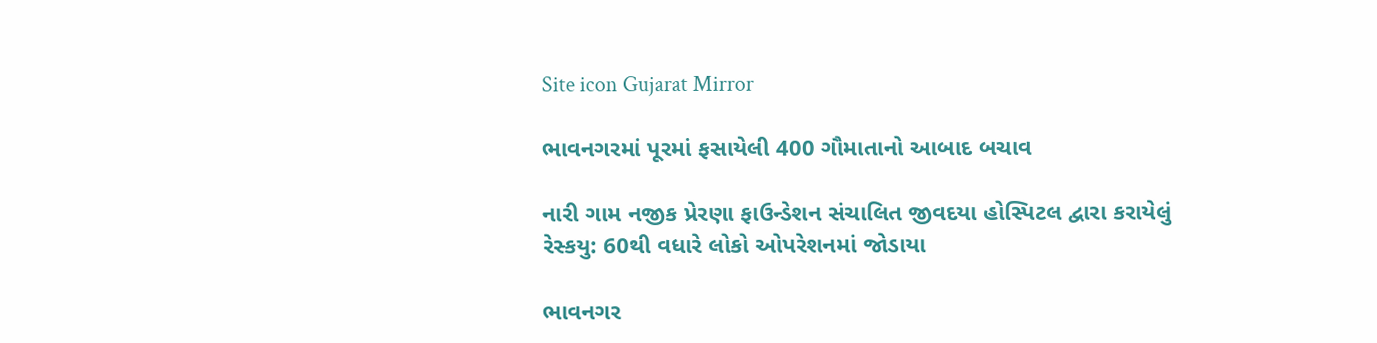Site icon Gujarat Mirror

ભાવનગરમાં પૂરમાં ફસાયેલી 400 ગૌમાતાનો આબાદ બચાવ

નારી ગામ નજીક પ્રેરણા ફાઉન્ડેશન સંચાલિત જીવદયા હોસ્પિટલ દ્વારા કરાયેલું રેસ્કયુ: 60થી વધારે લોકો ઓપરેશનમાં જોડાયા

ભાવનગર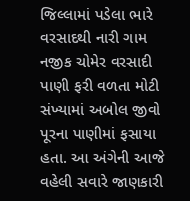જિલ્લામાં પડેલા ભારે વરસાદથી નારી ગામ નજીક ચોમેર વરસાદી પાણી ફરી વળતા મોટી સંખ્યામાં અબોલ જીવો પૂરના પાણીમાં ફસાયા હતા. આ અંગેની આજે વહેલી સવારે જાણકારી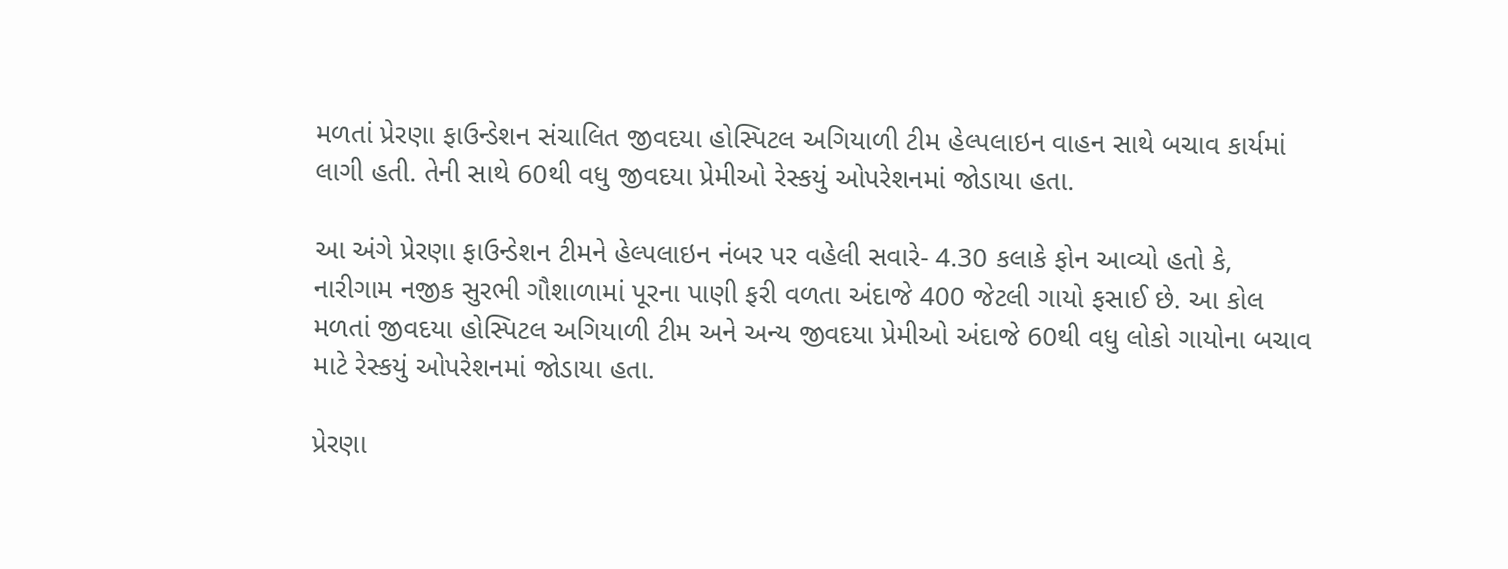મળતાં પ્રેરણા ફાઉન્ડેશન સંચાલિત જીવદયા હોસ્પિટલ અગિયાળી ટીમ હેલ્પલાઇન વાહન સાથે બચાવ કાર્યમાં લાગી હતી. તેની સાથે 60થી વધુ જીવદયા પ્રેમીઓ રેસ્કયું ઓપરેશનમાં જોડાયા હતા.

આ અંગે પ્રેરણા ફાઉન્ડેશન ટીમને હેલ્પલાઇન નંબર પર વહેલી સવારે- 4.30 કલાકે ફોન આવ્યો હતો કે, નારીગામ નજીક સુરભી ગૌશાળામાં પૂરના પાણી ફરી વળતા અંદાજે 400 જેટલી ગાયો ફસાઈ છે. આ કોલ મળતાં જીવદયા હોસ્પિટલ અગિયાળી ટીમ અને અન્ય જીવદયા પ્રેમીઓ અંદાજે 60થી વધુ લોકો ગાયોના બચાવ માટે રેસ્કયું ઓપરેશનમાં જોડાયા હતા.

પ્રેરણા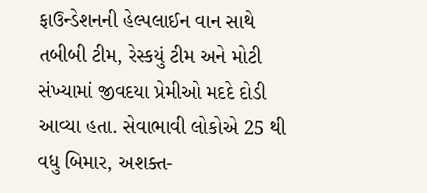ફાઉન્ડેશનની હેલ્પલાઈન વાન સાથે તબીબી ટીમ, રેસ્કયું ટીમ અને મોટી સંખ્યામાં જીવદયા પ્રેમીઓ મદદે દોડી આવ્યા હતા. સેવાભાવી લોકોએ 25 થી વધુ બિમાર, અશક્ત-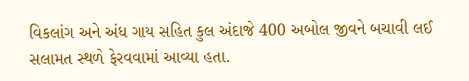વિકલાંગ અને અંધ ગાય સહિત કુલ અંદાજે 400 અબોલ જીવને બચાવી લઈ સલામત સ્થળે ફેરવવામાં આવ્યા હતા.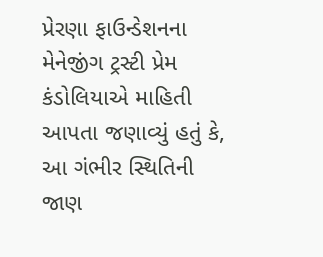પ્રેરણા ફાઉન્ડેશનના મેનેજીંગ ટ્રસ્ટી પ્રેમ કંડોલિયાએ માહિતી આપતા જણાવ્યું હતું કે, આ ગંભીર સ્થિતિની જાણ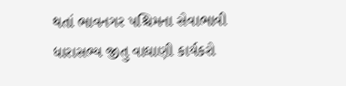થતાં ભાવનગર પશ્ચિમના સેવાભાવી ધારાસભ્ય જીતુ વાઘાણી કાર્યકરો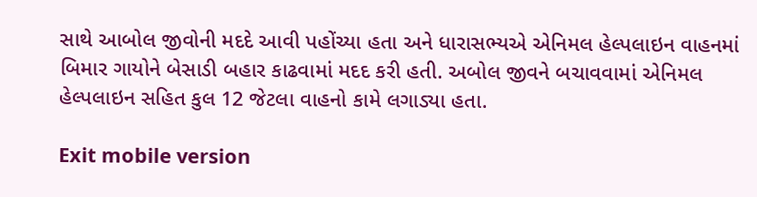સાથે આબોલ જીવોની મદદે આવી પહોંચ્યા હતા અને ધારાસભ્યએ એનિમલ હેલ્પલાઇન વાહનમાં બિમાર ગાયોને બેસાડી બહાર કાઢવામાં મદદ કરી હતી. અબોલ જીવને બચાવવામાં એનિમલ હેલ્પલાઇન સહિત કુલ 12 જેટલા વાહનો કામે લગાડ્યા હતા.

Exit mobile version